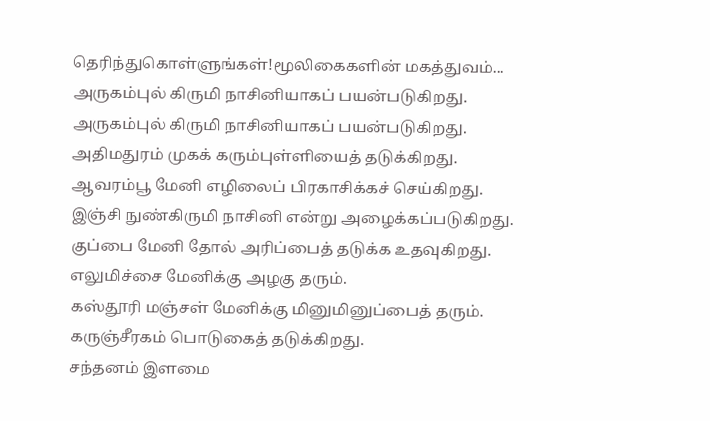தெரிந்துகொள்ளுங்கள்!மூலிகைகளின் மகத்துவம்...
அருகம்புல் கிருமி நாசினியாகப் பயன்படுகிறது.
அருகம்புல் கிருமி நாசினியாகப் பயன்படுகிறது.
அதிமதுரம் முகக் கரும்புள்ளியைத் தடுக்கிறது.
ஆவரம்பூ மேனி எழிலைப் பிரகாசிக்கச் செய்கிறது.
இஞ்சி நுண்கிருமி நாசினி என்று அழைக்கப்படுகிறது.
குப்பை மேனி தோல் அரிப்பைத் தடுக்க உதவுகிறது.
எலுமிச்சை மேனிக்கு அழகு தரும்.
கஸ்தூரி மஞ்சள் மேனிக்கு மினுமினுப்பைத் தரும்.
கருஞ்சீரகம் பொடுகைத் தடுக்கிறது.
சந்தனம் இளமை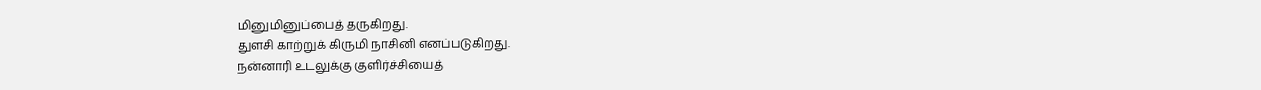மினுமினுப்பைத் தருகிறது.
துளசி காற்றுக் கிருமி நாசினி எனப்படுகிறது.
நன்னாரி உடலுக்கு குளிர்ச்சியைத்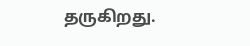தருகிறது.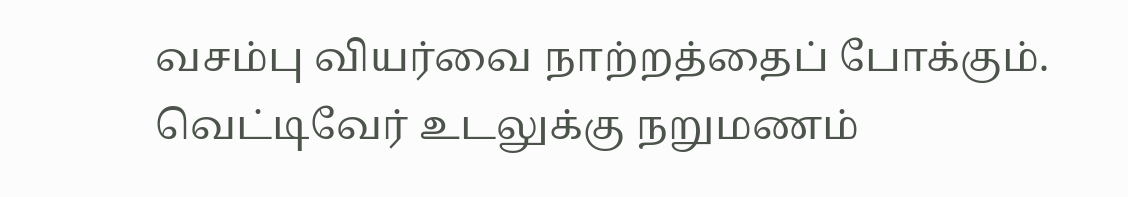வசம்பு வியர்வை நாற்றத்தைப் போக்கும்.
வெட்டிவேர் உடலுக்கு நறுமணம்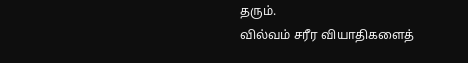தரும்.
வில்வம் சரீர வியாதிகளைத்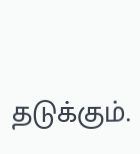தடுக்கும்.